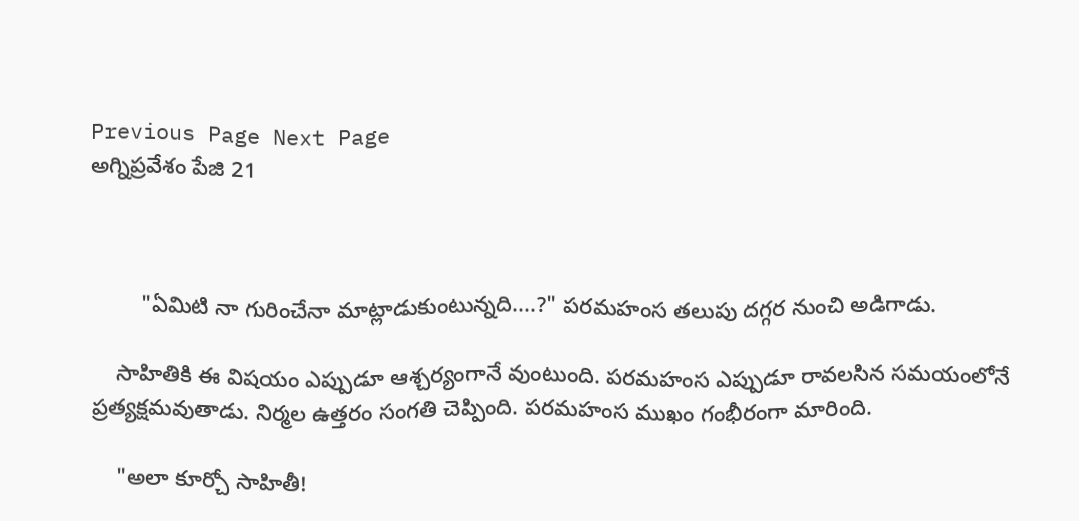Previous Page Next Page
అగ్నిప్రవేశం పేజి 21



        "ఏమిటి నా గురించేనా మాట్లాడుకుంటున్నది....?" పరమహంస తలుపు దగ్గర నుంచి అడిగాడు.

    సాహితికి ఈ విషయం ఎప్పుడూ ఆశ్చర్యంగానే వుంటుంది. పరమహంస ఎప్పుడూ రావలసిన సమయంలోనే ప్రత్యక్షమవుతాడు. నిర్మల ఉత్తరం సంగతి చెప్పింది. పరమహంస ముఖం గంభీరంగా మారింది.

    "అలా కూర్చో సాహితీ!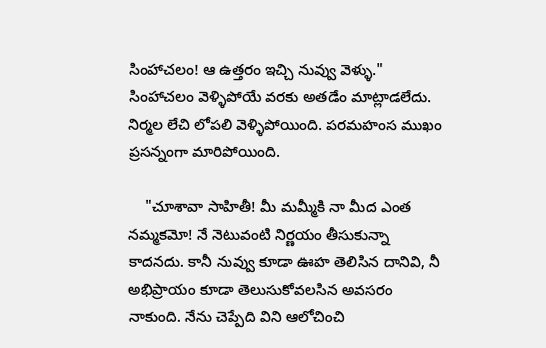సింహాచలం! ఆ ఉత్తరం ఇచ్చి నువ్వు వెళ్ళు." సింహాచలం వెళ్ళిపోయే వరకు అతడేం మాట్లాడలేదు. నిర్మల లేచి లోపలి వెళ్ళిపోయింది. పరమహంస ముఖం ప్రసన్నంగా మారిపోయింది.

    "చూశావా సాహితీ! మీ మమ్మీకి నా మీద ఎంత నమ్మకమో! నే నెటువంటి నిర్ణయం తీసుకున్నా కాదనదు. కానీ నువ్వు కూడా ఊహ తెలిసిన దానివి, నీ అభిప్రాయం కూడా తెలుసుకోవలసిన అవసరం నాకుంది. నేను చెప్పేది విని ఆలోచించి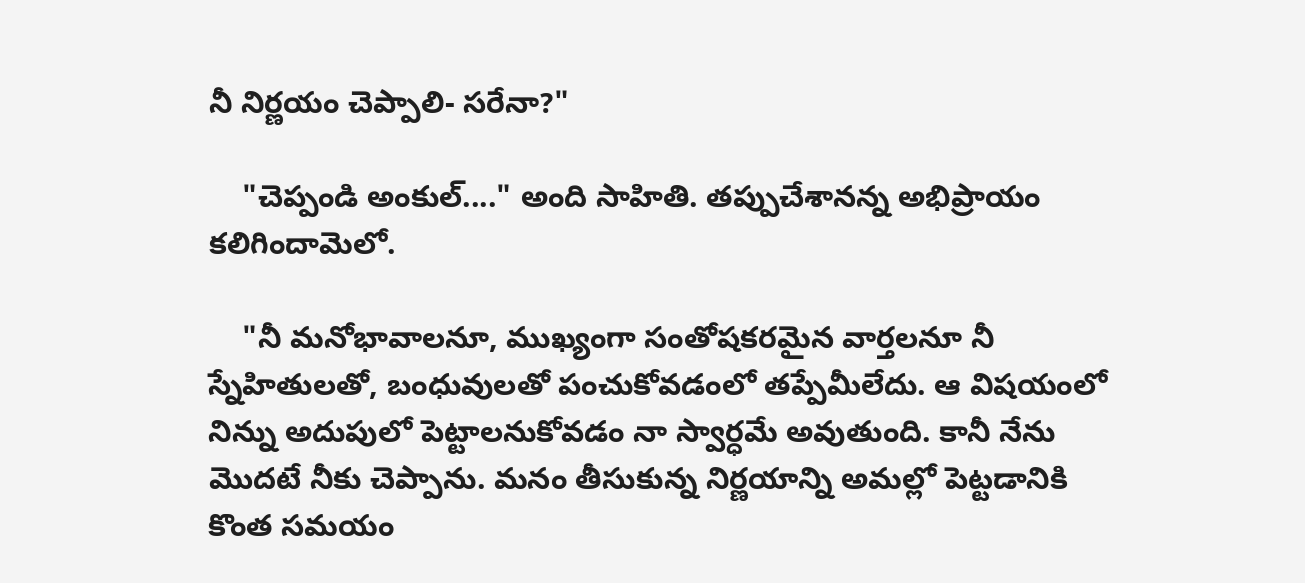నీ నిర్ణయం చెప్పాలి- సరేనా?"

    "చెప్పండి అంకుల్...." అంది సాహితి. తప్పుచేశానన్న అభిప్రాయం కలిగిందామెలో.

    "నీ మనోభావాలనూ, ముఖ్యంగా సంతోషకరమైన వార్తలనూ నీ స్నేహితులతో, బంధువులతో పంచుకోవడంలో తప్పేమీలేదు. ఆ విషయంలో నిన్ను అదుపులో పెట్టాలనుకోవడం నా స్వార్ధమే అవుతుంది. కానీ నేను మొదటే నీకు చెప్పాను. మనం తీసుకున్న నిర్ణయాన్ని అమల్లో పెట్టడానికి కొంత సమయం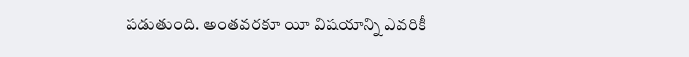పడుతుంది. అంతవరకూ యీ విషయాన్ని ఎవరికీ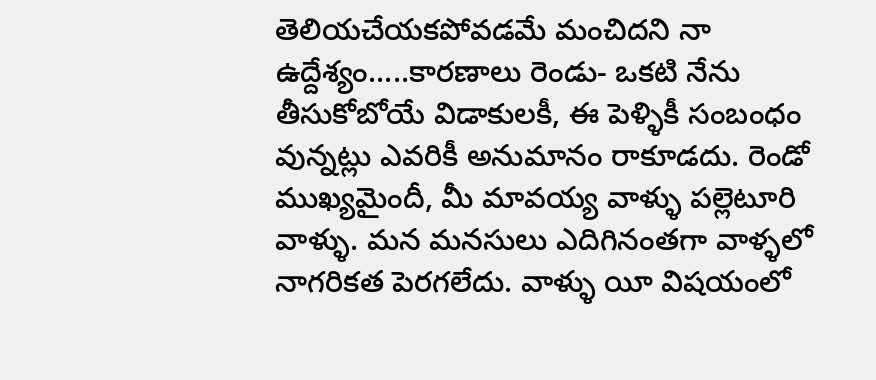తెలియచేయకపోవడమే మంచిదని నా ఉద్దేశ్యం.....కారణాలు రెండు- ఒకటి నేను తీసుకోబోయే విడాకులకీ, ఈ పెళ్ళికీ సంబంధం వున్నట్లు ఎవరికీ అనుమానం రాకూడదు. రెండో ముఖ్యమైందీ, మీ మావయ్య వాళ్ళు పల్లెటూరి వాళ్ళు. మన మనసులు ఎదిగినంతగా వాళ్ళలో నాగరికత పెరగలేదు. వాళ్ళు యీ విషయంలో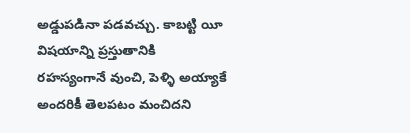అడ్డుపడినా పడవచ్చు. కాబట్టి యీ విషయాన్ని ప్రస్తుతానికి రహస్యంగానే వుంచి, పెళ్ళి అయ్యాకే అందరికీ తెలపటం మంచిదని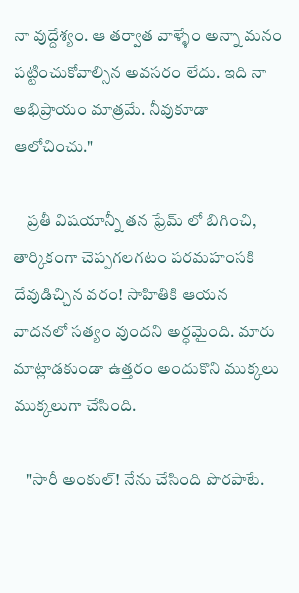నా వుద్దేశ్యం. ఆ తర్వాత వాళ్ళేం అన్నా మనం పట్టించుకోవాల్సిన అవసరం లేదు. ఇది నా అభిప్రాయం మాత్రమే. నీవుకూడా ఆలోచించు."

    ప్రతీ విషయాన్నీ తన ఫ్రేమ్ లో బిగించి, తార్కికంగా చెప్పగలగటం పరమహంసకి దేవుడిచ్చిన వరం! సాహితికి ఆయన వాదనలో సత్యం వుందని అర్ధమైంది. మారు మాట్లాడకుండా ఉత్తరం అందుకొని ముక్కలు ముక్కలుగా చేసింది.

    "సారీ అంకుల్! నేను చేసింది పొరపాటే.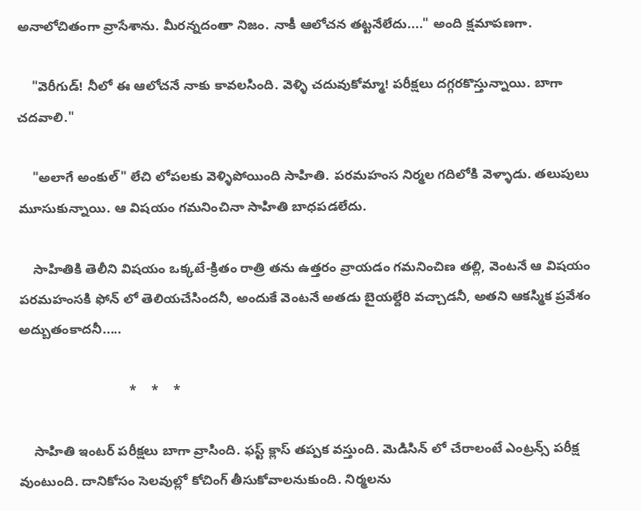అనాలోచితంగా వ్రాసేశాను. మీరన్నదంతా నిజం. నాకీ ఆలోచన తట్టనేలేదు...." అంది క్షమాపణగా.

    "వెరీగుడ్! నీలో ఈ ఆలోచనే నాకు కావలసింది. వెళ్ళి చదువుకోమ్మా! పరీక్షలు దగ్గరకొస్తున్నాయి. బాగా చదవాలి."

    "అలాగే అంకుల్" లేచి లోపలకు వెళ్ళిపోయింది సాహితి. పరమహంస నిర్మల గదిలోకి వెళ్ళాడు. తలుపులు మూసుకున్నాయి. ఆ విషయం గమనించినా సాహితి బాధపడలేదు.

    సాహితికి తెలీని విషయం ఒక్కటే-క్రితం రాత్రి తను ఉత్తరం వ్రాయడం గమనించిణ తల్లి, వెంటనే ఆ విషయం పరమహంసకి ఫోన్ లో తెలియచేసిందనీ, అందుకే వెంటనే అతడు బైయల్దేరి వచ్చాడనీ, అతని ఆకస్మిక ప్రవేశం అద్బుతంకాదనీ.....

                              *    *    *

    సాహితి ఇంటర్ పరీక్షలు బాగా వ్రాసింది. ఫస్ట్ క్లాస్ తప్పక వస్తుంది. మెడిసిన్ లో చేరాలంటే ఎంట్రన్స్ పరీక్ష వుంటుంది. దానికోసం సెలవుల్లో కోచింగ్ తీసుకోవాలనుకుంది. నిర్మలను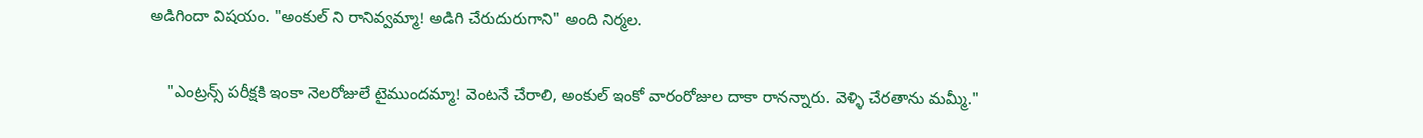అడిగిందా విషయం. "అంకుల్ ని రానివ్వమ్మా! అడిగి చేరుదురుగాని" అంది నిర్మల.

    "ఎంట్రన్స్ పరీక్షకి ఇంకా నెలరోజులే టైముందమ్మా! వెంటనే చేరాలి, అంకుల్ ఇంకో వారంరోజుల దాకా రానన్నారు. వెళ్ళి చేరతాను మమ్మీ."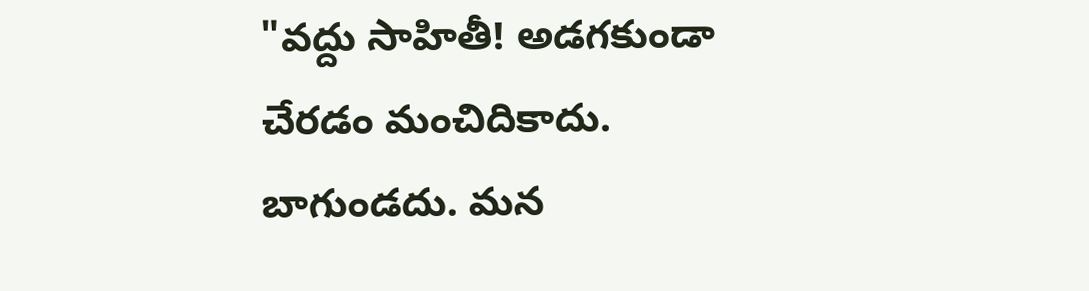"వద్దు సాహితీ! అడగకుండా చేరడం మంచిదికాదు. బాగుండదు. మన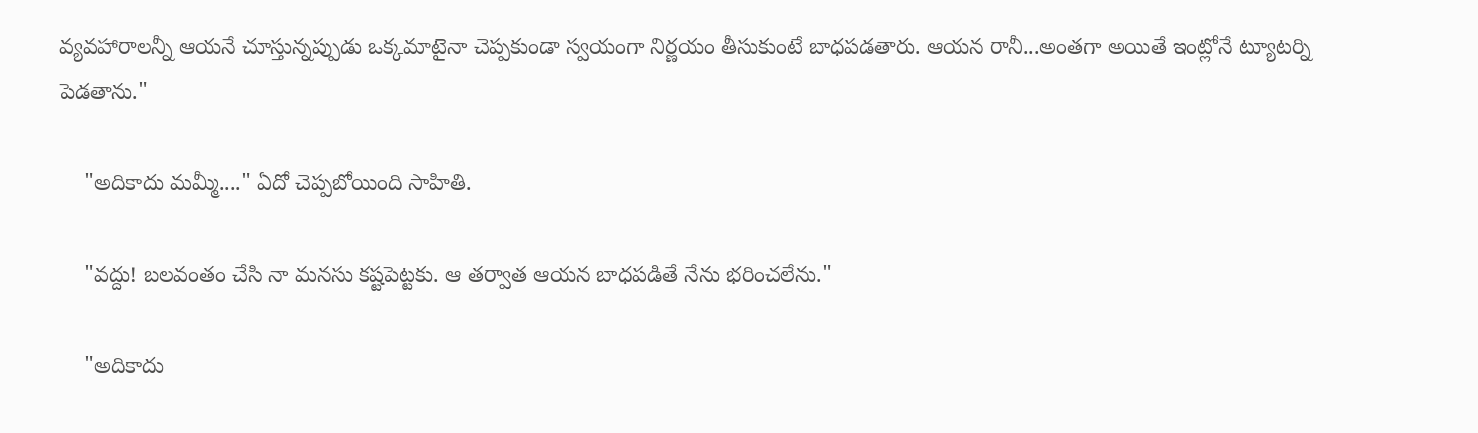వ్యవహారాలన్నీ ఆయనే చూస్తున్నప్పుడు ఒక్కమాటైనా చెప్పకుండా స్వయంగా నిర్ణయం తీసుకుంటే బాధపడతారు. ఆయన రానీ...అంతగా అయితే ఇంట్లోనే ట్యూటర్ని పెడతాను."

    "అదికాదు మమ్మీ...." ఏదో చెప్పబోయింది సాహితి.

    "వద్దు! బలవంతం చేసి నా మనసు కష్టపెట్టకు. ఆ తర్వాత ఆయన బాధపడితే నేను భరించలేను."

    "అదికాదు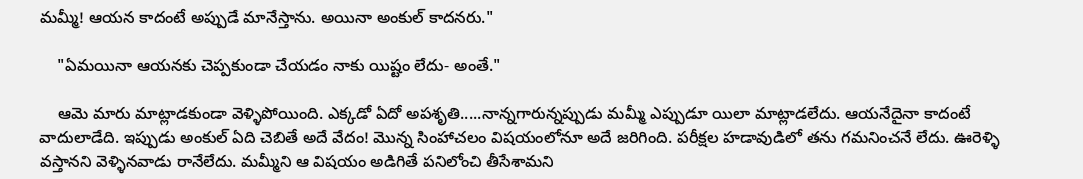మమ్మీ! ఆయన కాదంటే అప్పుడే మానేస్తాను. అయినా అంకుల్ కాదనరు."

    "ఏమయినా ఆయనకు చెప్పకుండా చేయడం నాకు యిష్టం లేదు- అంతే."

    ఆమె మారు మాట్లాడకుండా వెళ్ళిపోయింది. ఎక్కడో ఏదో అపశృతి.....నాన్నగారున్నప్పుడు మమ్మీ ఎప్పుడూ యిలా మాట్లాడలేదు. ఆయనేదైనా కాదంటే వాదులాడేది. ఇప్పుడు అంకుల్ ఏది చెబితే అదే వేదం! మొన్న సింహాచలం విషయంలోనూ అదే జరిగింది. పరీక్షల హడావుడిలో తను గమనించనే లేదు. ఊరెళ్ళి వస్తానని వెళ్ళినవాడు రానేలేదు. మమ్మీని ఆ విషయం అడిగితే పనిలోంచి తీసేశామని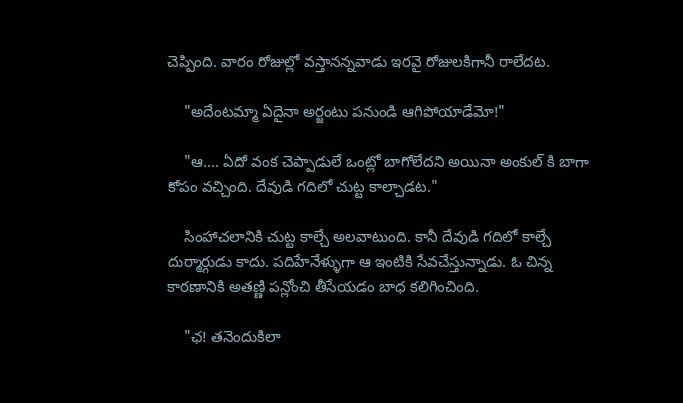చెప్పింది. వారం రోజుల్లో వస్తానన్నవాడు ఇరవై రోజులకిగానీ రాలేదట.

    "అదేంటమ్మా ఏదైనా అర్జంటు పనుండి ఆగిపోయాడేమో!"

    "ఆ.... ఏదో వంక చెప్పాడులే ఒంట్లో బాగోలేదని అయినా అంకుల్ కి బాగా కోపం వచ్చింది. దేవుడి గదిలో చుట్ట కాల్చాడట."

    సింహాచలానికి చుట్ట కాల్చే అలవాటుంది. కానీ దేవుడి గదిలో కాల్చే దుర్మార్గుడు కాదు. పదిహేనేళ్ళుగా ఆ ఇంటికి సేవచేస్తున్నాడు. ఓ చిన్న కారణానికి అతణ్ణి పన్లోంచి తీసేయడం బాధ కలిగించింది.

    "ఛ! తనెందుకిలా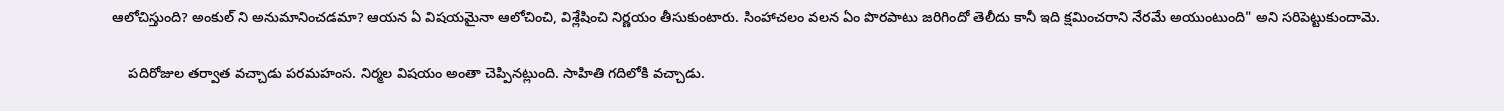ఆలోచిస్తుంది? అంకుల్ ని అనుమానించడమా? ఆయన ఏ విషయమైనా ఆలోచించి, విశ్లేషించి నిర్ణయం తీసుకుంటారు. సింహాచలం వలన ఏం పొరపాటు జరిగిందో తెలీదు కానీ ఇది క్షమించరాని నేరమే అయుంటుంది" అని సరిపెట్టుకుందామె.

    పదిరోజుల తర్వాత వచ్చాడు పరమహంస. నిర్మల విషయం అంతా చెప్పినట్లుంది. సాహితి గదిలోకి వచ్చాడు.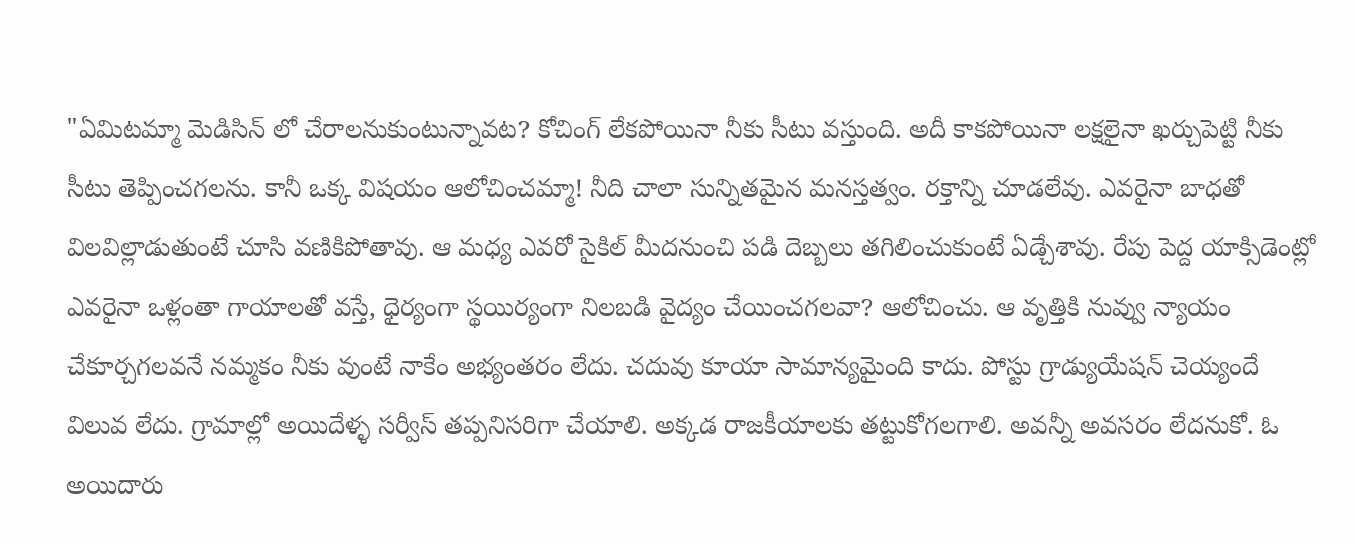"ఏమిటమ్మా మెడిసిన్ లో చేరాలనుకుంటున్నావట? కోచింగ్ లేకపోయినా నీకు సీటు వస్తుంది. అదీ కాకపోయినా లక్షలైనా ఖర్చుపెట్టి నీకు సీటు తెప్పించగలను. కానీ ఒక్క విషయం ఆలోచించమ్మా! నీది చాలా సున్నితమైన మనస్తత్వం. రక్తాన్ని చూడలేవు. ఎవరైనా బాధతో విలవిల్లాడుతుంటే చూసి వణికిపోతావు. ఆ మధ్య ఎవరో సైకిల్ మీదనుంచి పడి దెబ్బలు తగిలించుకుంటే ఏడ్చేశావు. రేపు పెద్ద యాక్సిడెంట్లో ఎవరైనా ఒళ్లంతా గాయాలతో వస్తే, ధైర్యంగా స్థయిర్యంగా నిలబడి వైద్యం చేయించగలవా? ఆలోచించు. ఆ వృత్తికి నువ్వు న్యాయం చేకూర్చగలవనే నమ్మకం నీకు వుంటే నాకేం అభ్యంతరం లేదు. చదువు కూయా సామాన్యమైంది కాదు. పోస్టు గ్రాడ్యుయేషన్ చెయ్యందే విలువ లేదు. గ్రామాల్లో అయిదేళ్ళ సర్వీస్ తప్పనిసరిగా చేయాలి. అక్కడ రాజకీయాలకు తట్టుకోగలగాలి. అవన్నీ అవసరం లేదనుకో. ఓ అయిదారు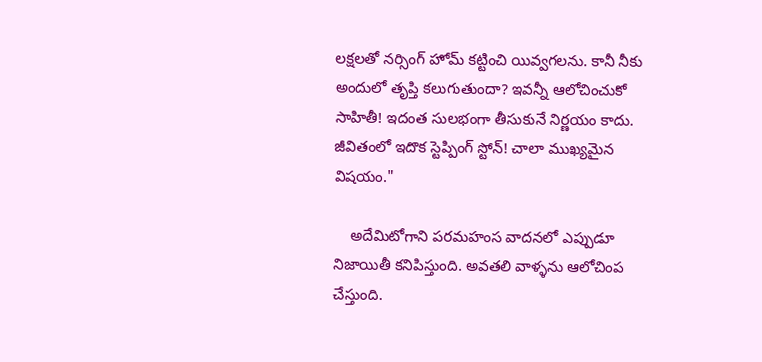లక్షలతో నర్సింగ్ హోమ్ కట్టించి యివ్వగలను. కానీ నీకు అందులో తృప్తి కలుగుతుందా? ఇవన్నీ ఆలోచించుకో సాహితీ! ఇదంత సులభంగా తీసుకునే నిర్ణయం కాదు. జీవితంలో ఇదొక స్టెప్పింగ్ స్టోన్! చాలా ముఖ్యమైన విషయం."

    అదేమిటోగాని పరమహంస వాదనలో ఎప్పుడూ నిజాయితీ కనిపిస్తుంది. అవతలి వాళ్ళను ఆలోచింప చేస్తుంది.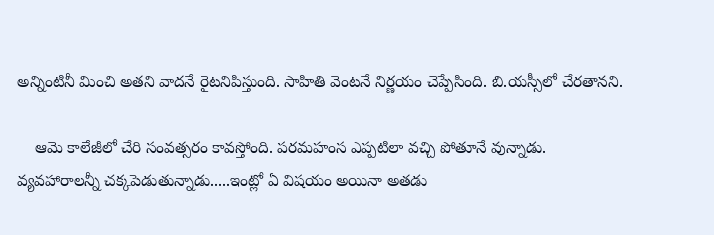అన్నింటినీ మించి అతని వాదనే రైటనిపిస్తుంది. సాహితి వెంటనే నిర్ణయం చెప్పేసింది. బి.యస్సీలో చేరతానని.

    ఆమె కాలేజీలో చేరి సంవత్సరం కావస్తోంది. పరమహంస ఎప్పటిలా వచ్చి పోతూనే వున్నాడు. వ్యవహారాలన్నీ చక్కపెడుతున్నాడు.....ఇంట్లో ఏ విషయం అయినా అతడు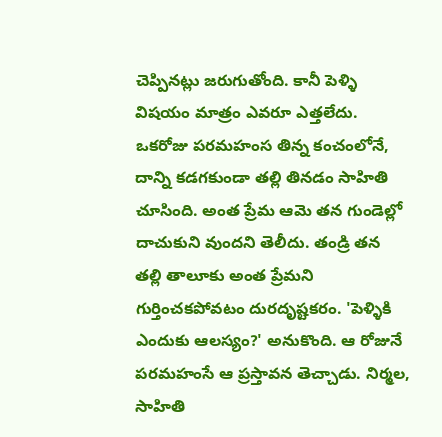చెప్పినట్లు జరుగుతోంది. కానీ పెళ్ళి విషయం మాత్రం ఎవరూ ఎత్తలేదు. ఒకరోజు పరమహంస తిన్న కంచంలోనే, దాన్ని కడగకుండా తల్లి తినడం సాహితి చూసింది. అంత ప్రేమ ఆమె తన గుండెల్లో దాచుకుని వుందని తెలీదు. తండ్రి తన తల్లి తాలూకు అంత ప్రేమని గుర్తించకపోవటం దురదృష్టకరం. 'పెళ్ళికి ఎందుకు ఆలస్యం?' అనుకొంది. ఆ రోజునే పరమహంసే ఆ ప్రస్తావన తెచ్చాడు. నిర్మల, సాహితి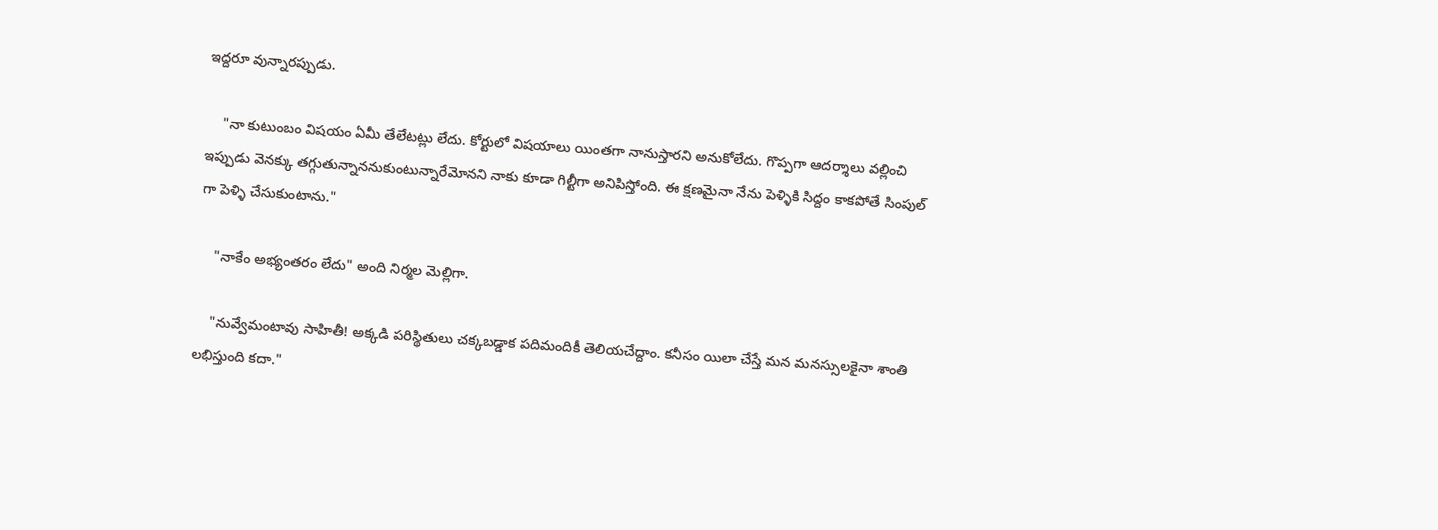ఇద్దరూ వున్నారప్పుడు.

    "నా కుటుంబం విషయం ఏమీ తేలేటట్లు లేదు. కోర్టులో విషయాలు యింతగా నానుస్తారని అనుకోలేదు. గొప్పగా ఆదర్శాలు వల్లించి ఇప్పుడు వెనక్కు తగ్గుతున్నాననుకుంటున్నారేమోనని నాకు కూడా గిల్టీగా అనిపిస్తోంది. ఈ క్షణమైనా నేను పెళ్ళికి సిద్దం కాకపోతే సింపుల్ గా పెళ్ళి చేసుకుంటాను."

    "నాకేం అభ్యంతరం లేదు" అంది నిర్మల మెల్లిగా.

    "నువ్వేమంటావు సాహితీ! అక్కడి పరిస్థితులు చక్కబడ్డాక పదిమందికీ తెలియచేద్దాం. కనీసం యిలా చేస్తే మన మనస్సులకైనా శాంతి లభిస్తుంది కదా."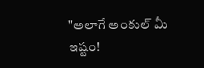"అలాగే అంకుల్ మీ ఇష్టం!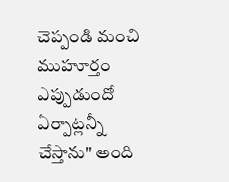చెప్పండి మంచి ముహూర్తం ఎప్పుడుందో ఏర్పాట్లన్నీ చేస్తాను" అంది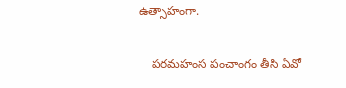ఉత్సాహంగా.

    పరమహంస పంచాంగం తీసి ఏవో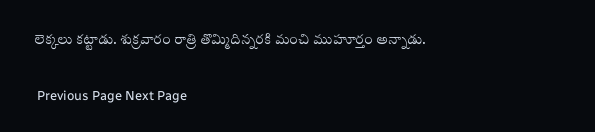లెక్కలు కట్టాడు. శుక్రవారం రాత్రి తొమ్మిదిన్నరకి మంచి ముహూర్తం అన్నాడు.

 Previous Page Next Page